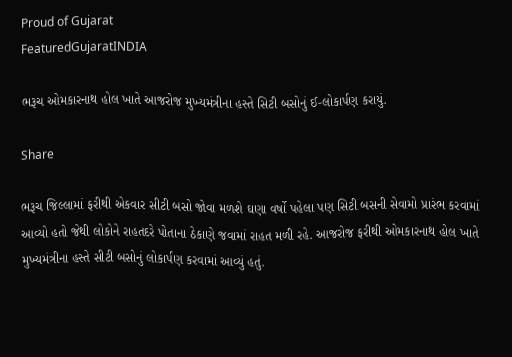Proud of Gujarat
FeaturedGujaratINDIA

ભરૂચ ઓમકારનાથ હોલ ખાતે આજરોજ મુખ્યમંત્રીના હસ્તે સિટી બસોનું ઈ-લોકાર્પણ કરાયું.

Share

ભરૂચ જિલ્લામાં ફરીથી એકવાર સીટી બસો જોવા મળશે ઘણા વર્ષો પહેલા પણ સિટી બસની સેવામો પ્રારંભ કરવામાં આવ્યો હતો જેથી લોકોને રાહતદરે પોતાના ઠેકાણે જવામાં રાહત મળી રહે. આજરોજ ફરીથી ઓમકારનાથ હોલ ખાતે મુખ્યમંત્રીના હસ્તે સીટી બસોનું લોકાર્પણ કરવામાં આવ્યું હતું.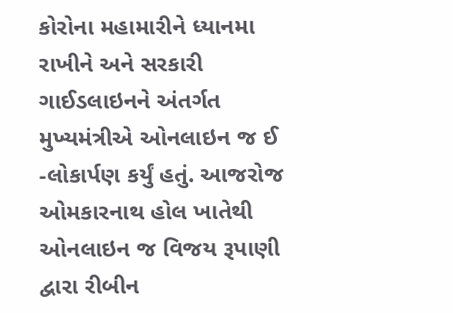કોરોના મહામારીને ધ્યાનમા રાખીને અને સરકારી ગાઈડલાઇનને અંતર્ગત મુખ્યમંત્રીએ ઓનલાઇન જ ઈ -લોકાર્પણ કર્યું હતું. આજરોજ ઓમકારનાથ હોલ ખાતેથી ઓનલાઇન જ વિજય રૂપાણી દ્વારા રીબીન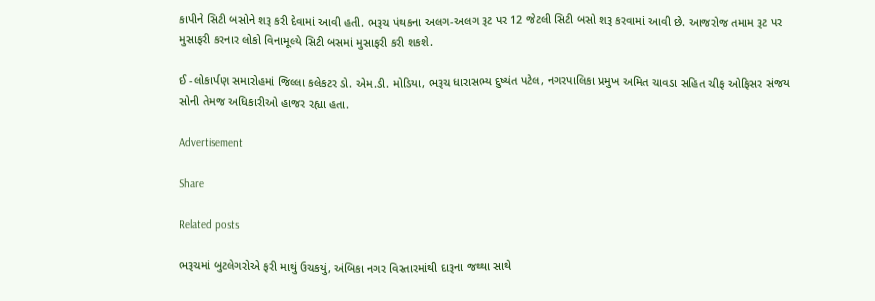કાપીને સિટી બસોને શરૂ કરી દેવામાં આવી હતી. ભરૂચ પંથકના અલગ-અલગ રૂટ પર 12 જેટલી સિટી બસો શરૂ કરવામાં આવી છે. આજરોજ તમામ રૂટ પર મુસાફરી કરનાર લોકો વિનામૂલ્યે સિટી બસમાં મુસાફરી કરી શકશે.

ઈ -લોકાર્પણ સમારોહમાં જિલ્લા કલેકટર ડો. એમ.ડી. મોડિયા, ભરૂચ ધારાસભ્ય દુષ્યંત પટેલ, નગરપાલિકા પ્રમુખ અમિત ચાવડા સહિત ચીફ ઓફિસર સંજય સોની તેમજ અધિકારીઓ હાજર રહ્યા હતા.

Advertisement

Share

Related posts

ભરૂચમાં બુટલેગરોએ ફરી માથું ઉચકયું, અંબિકા નગર વિસ્તારમાંથી દારૂના જથ્થા સાથે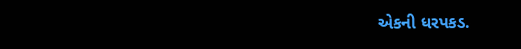એકની ધરપકડ.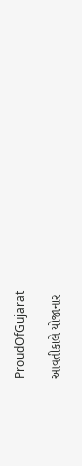ProudOfGujarat

આવતીકાલે યોજાનાર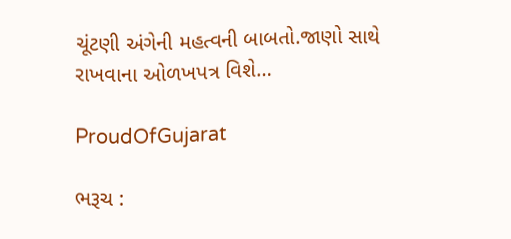ચૂંટણી અંગેની મહત્વની બાબતો.જાણો સાથે રાખવાના ઓળખપત્ર વિશે…

ProudOfGujarat

ભરૂચ :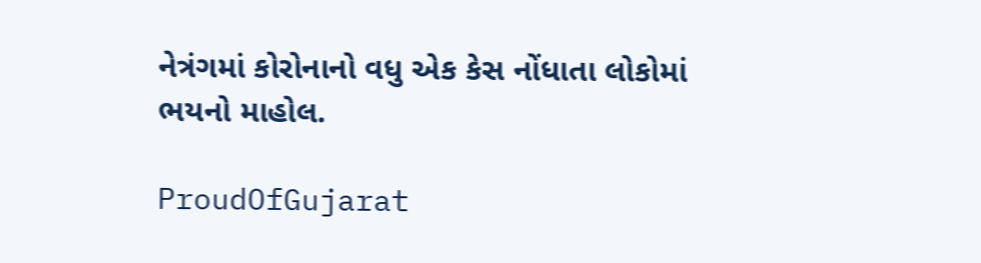નેત્રંગમાં કોરોનાનો વધુ એક કેસ નોંધાતા લોકોમાં ભયનો માહોલ.

ProudOfGujarat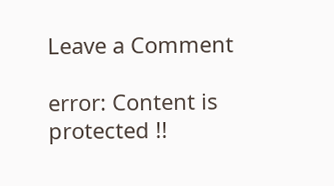Leave a Comment

error: Content is protected !!